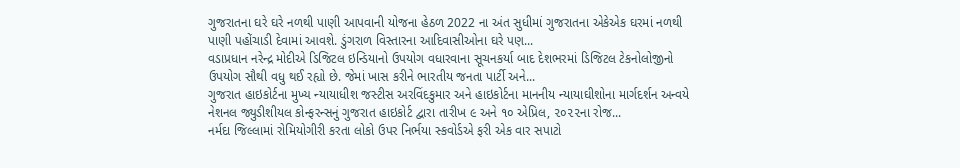ગુજરાતના ઘરે ઘરે નળથી પાણી આપવાની યોજના હેઠળ 2022 ના અંત સુધીમાં ગુજરાતના એકેએક ઘરમાં નળથી પાણી પહોંચાડી દેવામાં આવશે. ડુંગરાળ વિસ્તારના આદિવાસીઓના ઘરે પણ...
વડાપ્રધાન નરેન્દ્ર મોદીએ ડિજિટલ ઇન્ડિયાનો ઉપયોગ વધારવાના સૂચનકર્યા બાદ દેશભરમાં ડિજિટલ ટેકનોલોજીનો ઉપયોગ સૌથી વધુ થઈ રહ્યો છે. જેમાં ખાસ કરીને ભારતીય જનતા પાર્ટી અને...
ગુજરાત હાઇકોર્ટના મુખ્ય ન્યાયાધીશ જસ્ટીસ અરવિંદકુમાર અને હાઇકોર્ટના માનનીય ન્યાયાઘીશોના માર્ગદર્શન અન્વયે નેશનલ જ્યુડીશીયલ કોન્ફરન્સનું ગુજરાત હાઇકોર્ટ દ્વારા તારીખ ૯ અને ૧૦ એપ્રિલ, ૨૦૨૨ના રોજ...
નર્મદા જિલ્લામાં રોમિયોગીરી કરતા લોકો ઉપર નિર્ભયા સ્કવોર્ડએ ફરી એક વાર સપાટો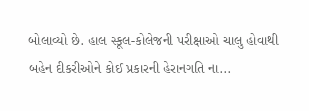બોલાવ્યો છે. હાલ સ્કૂલ-કોલેજની પરીક્ષાઓ ચાલુ હોવાથી બહેન દીકરીઓને કોઈ પ્રકારની હેરાનગતિ ના...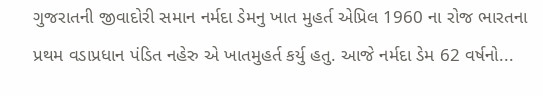ગુજરાતની જીવાદોરી સમાન નર્મદા ડેમનુ ખાત મુહર્ત એપ્રિલ 1960 ના રોજ ભારતના પ્રથમ વડાપ્રધાન પંડિત નહેરુ એ ખાતમુહર્ત કર્યુ હતુ. આજે નર્મદા ડેમ 62 વર્ષનો...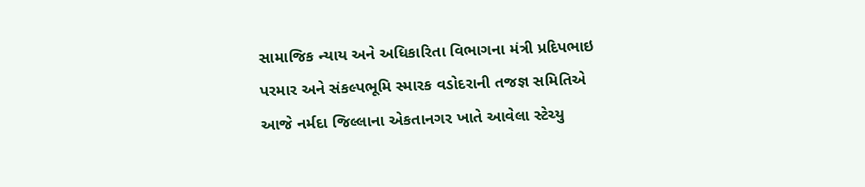સામાજિક ન્યાય અને અધિકારિતા વિભાગના મંત્રી પ્રદિપભાઇ પરમાર અને સંકલ્પભૂમિ સ્મારક વડોદરાની તજજ્ઞ સમિતિએ આજે નર્મદા જિલ્લાના એકતાનગર ખાતે આવેલા સ્ટેચ્યુ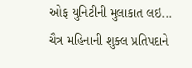ઓફ યુનિટીની મુલાકાત લઇ...
ચૈત્ર મહિનાની શુક્લ પ્રતિપદાને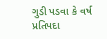ગુડી પડવા કે વર્ષ પ્રતિપદા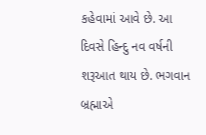કહેવામાં આવે છે. આ દિવસે હિન્દુ નવ વર્ષની શરૂઆત થાય છે. ભગવાન બ્રહ્માએ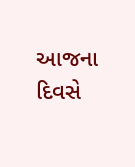આજના દિવસે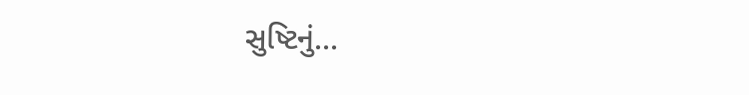સુષ્ટિનું...